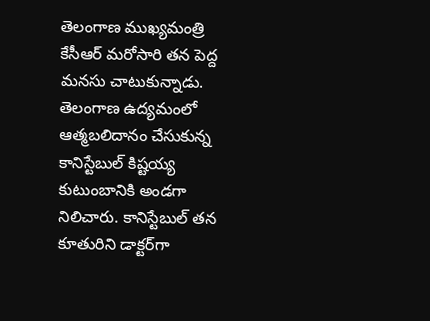తెలంగాణ ముఖ్యమంత్రి కేసీఆర్ మరోసారి తన పెద్ద మనసు చాటుకున్నాడు. తెలంగాణ ఉద్యమంలో ఆత్మబలిదానం చేసుకున్న కానిస్టేబుల్ కిష్టయ్య కుటుంబానికి అండగా నిలిచారు. కానిస్టేబుల్ తన కూతురిని డాక్టర్‌గా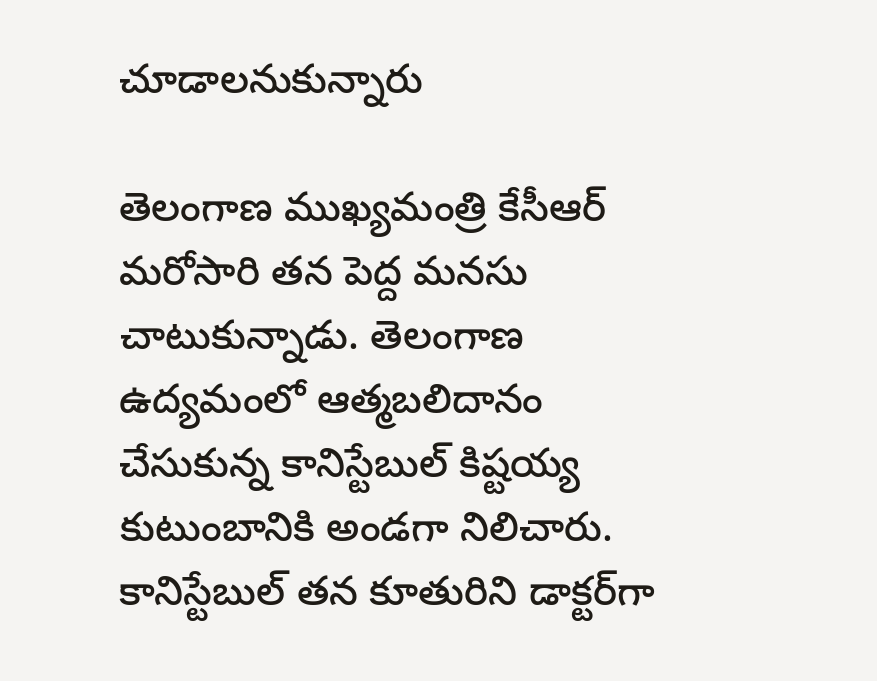చూడాలనుకున్నారు

తెలంగాణ ముఖ్యమంత్రి కేసీఆర్ మరోసారి తన పెద్ద మనసు చాటుకున్నాడు. తెలంగాణ ఉద్యమంలో ఆత్మబలిదానం చేసుకున్న కానిస్టేబుల్ కిష్టయ్య కుటుంబానికి అండగా నిలిచారు. కానిస్టేబుల్ తన కూతురిని డాక్టర్‌గా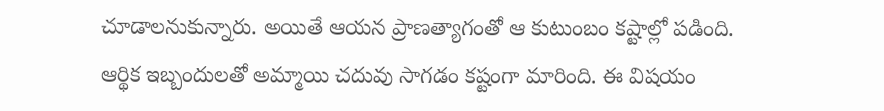చూడాలనుకున్నారు. అయితే ఆయన ప్రాణత్యాగంతో ఆ కుటుంబం కష్టాల్లో పడింది. ఆర్థిక ఇబ్బందులతో అమ్మాయి చదువు సాగడం కష్టంగా మారింది. ఈ విషయం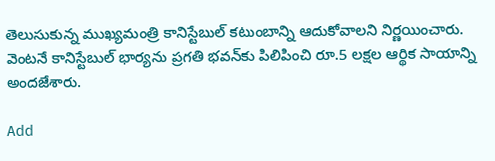తెలుసుకున్న ముఖ్యమంత్రి కానిస్టేబుల్‌ కటుంబాన్ని ఆదుకోవాలని నిర్ణయించారు. వెంటనే కానిస్టేబుల్ భార్యను ప్రగతి భవన్‌కు పిలిపించి రూ.5 లక్షల ఆర్థిక సాయాన్ని అందజేశారు.

Add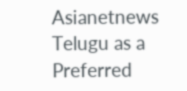Asianetnews Telugu as a Preferred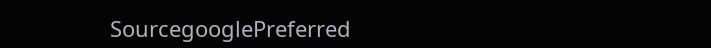SourcegooglePreferred